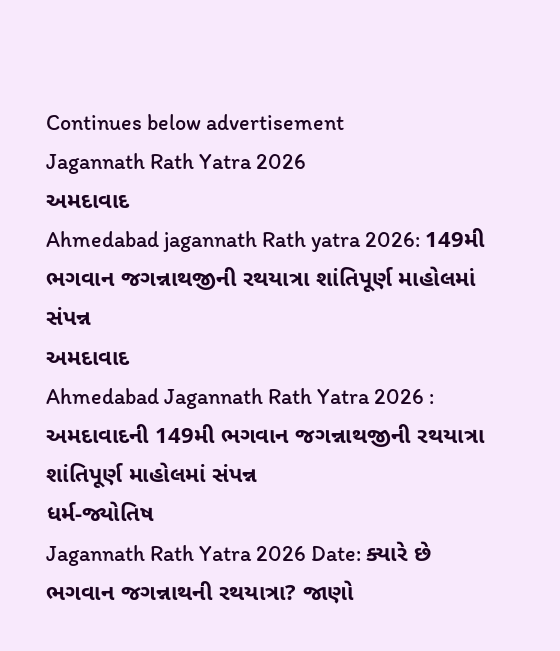Continues below advertisement
Jagannath Rath Yatra 2026
અમદાવાદ
Ahmedabad jagannath Rath yatra 2026: 149મી ભગવાન જગન્નાથજીની રથયાત્રા શાંતિપૂર્ણ માહોલમાં સંપન્ન
અમદાવાદ
Ahmedabad Jagannath Rath Yatra 2026 : અમદાવાદની 149મી ભગવાન જગન્નાથજીની રથયાત્રા શાંતિપૂર્ણ માહોલમાં સંપન્ન
ધર્મ-જ્યોતિષ
Jagannath Rath Yatra 2026 Date: ક્યારે છે ભગવાન જગન્નાથની રથયાત્રા? જાણો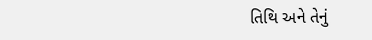તિથિ અને તેનું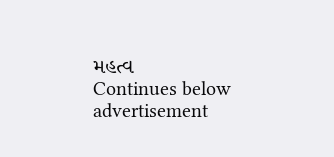મહત્વ
Continues below advertisement